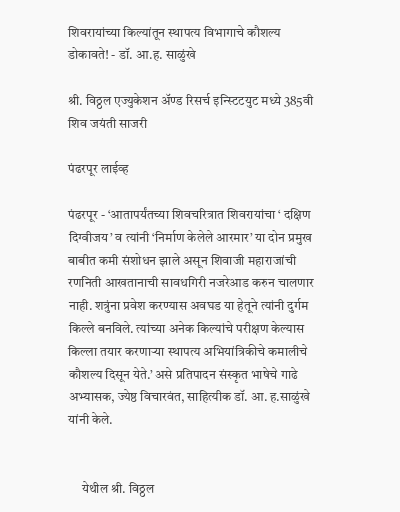शिवरायांच्या किल्यांतून स्थापत्य विभागाचे कौशल्य डोकावते! - डॉ. आ.ह. साळुंखे

श्री. विठ्ठल एज्युकेशन अ‍ॅण्ड रिसर्च इन्स्टिटयुट मध्ये 385वी शिव जयंती साजरी

पंढरपूर लाईव्ह

पंढरपूर - ‘आतापर्यंतच्या शिवचरित्रात शिवरायांचा ‘ दक्षिण दिग्वीजय’ व त्यांनी ‘निर्माण केलेले आरमार’ या दोन प्रमुख बाबीत कमी संशोधन झाले असून शिवाजी महाराजांची रणनिती आखतानाची सावधगिरी नजरेआड करुन चालणार नाही. शत्रुंना प्रवेश करण्यास अवघड या हेतूने त्यांनी दुर्गम किल्ले बनविले. त्यांच्या अनेक किल्यांचे परीक्षण केल्यास किल्ला तयार करणार्‍या स्थापत्य अभियांत्रिकीचे कमालीचे कौशल्य दिसून येते.’ असे प्रतिपादन संस्कृत भाषेचे गाढे अभ्यासक, ज्येष्ठ विचारवंत, साहित्यीक डॉ. आ. ह.साळुंखे यांनी केले.


     येथील श्री. विठ्ठल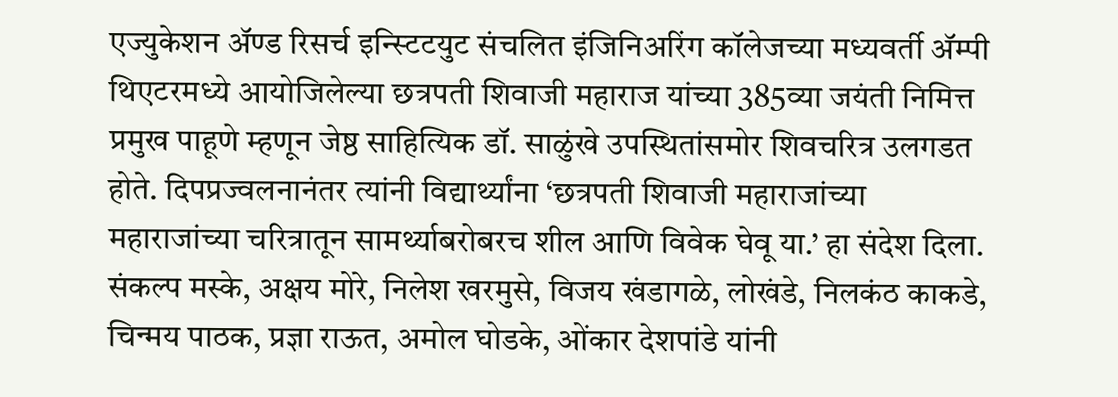एज्युकेशन अ‍ॅण्ड रिसर्च इन्स्टिटयुट संचलित इंजिनिअरिंग कॉलेजच्या मध्यवर्ती अ‍ॅम्पी थिएटरमध्ये आयोजिलेल्या छत्रपती शिवाजी महाराज यांच्या 385व्या जयंती निमित्त प्रमुख पाहूणे म्हणून जेष्ठ साहित्यिक डॉ. साळुंखे उपस्थितांसमोर शिवचरित्र उलगडत होते. दिपप्रज्वलनानंतर त्यांनी विद्यार्थ्यांना ‘छत्रपती शिवाजी महाराजांच्या महाराजांच्या चरित्रातून सामर्थ्याबरोबरच शील आणि विवेक घेवू या.’ हा संदेश दिला. संकल्प मस्के, अक्षय मोरे, निलेश खरमुसे, विजय खंडागळे, लोखंडे, निलकंठ काकडे, चिन्मय पाठक, प्रज्ञा राऊत, अमोल घोडके, ओंकार देशपांडे यांनी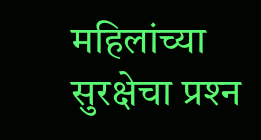महिलांच्या सुरक्षेचा प्रश्‍न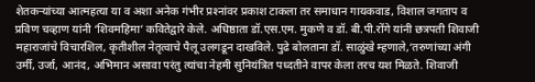शेतकर्‍यांच्या आत्महत्या या व अशा अनेक गंभीर प्रश्‍नांवर प्रकाश टाकला तर समाधान गायकवाड, विशाल जगताप व प्रविण चव्हाण यांनी ‘शिवमहिमा’ कवितेद्वारे केले. अधिष्ठाता डॉ.एस.एम. मुकणे व डॉ. बी.पी.रोंगे यांनी छत्रपती शिवाजी महाराजांचे विचारशिल, कृतीशील नेतृत्वाचे पैलू उलगडून दाखविले. पुढे बोलताना डॉ. साळुंखे म्हणाले,‘तरुणांच्या अंगी उर्मी, उर्जा, आनंद, अभिमान असावा परंतु त्यांचा नेहमी सुनियंत्रित पध्दतीने वापर केला तरच यश मिळते. शिवाजी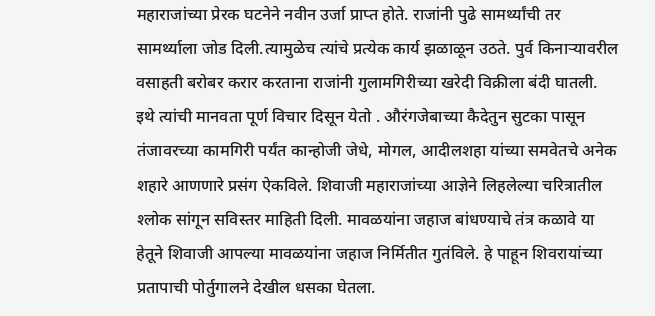महाराजांच्या प्रेरक घटनेने नवीन उर्जा प्राप्त होते. राजांनी पुढे सामर्थ्यांची तर सामर्थ्याला जोड दिली.त्यामुळेच त्यांचे प्रत्येक कार्य झळाळून उठते. पुर्व किनार्‍यावरील वसाहती बरोबर करार करताना राजांनी गुलामगिरीच्या खरेदी विक्रीला बंदी घातली. इथे त्यांची मानवता पूर्ण विचार दिसून येतो . औरंगजेबाच्या कैदेतुन सुटका पासून तंजावरच्या कामगिरी पर्यंत कान्होजी जेधे, मोगल, आदीलशहा यांच्या समवेतचे अनेक शहारे आणणारे प्रसंग ऐकविले. शिवाजी महाराजांच्या आज्ञेने लिहलेल्या चरित्रातील श्‍लोक सांगून सविस्तर माहिती दिली. मावळयांना जहाज बांधण्याचे तंत्र कळावे या हेतूने शिवाजी आपल्या मावळयांना जहाज निर्मितीत गुतंविले. हे पाहून शिवरायांच्या प्रतापाची पोर्तुगालने देखील धसका घेतला.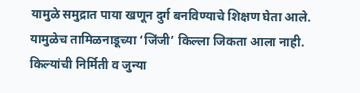यामुळे समुद्रात पाया खणून दुर्ग बनविण्याचे शिक्षण घेता आले. यामुळेच तामिळनाडूच्या ‘जिंजी’ किल्ला जिकता आला नाही. किल्यांची निर्मिती व जुन्या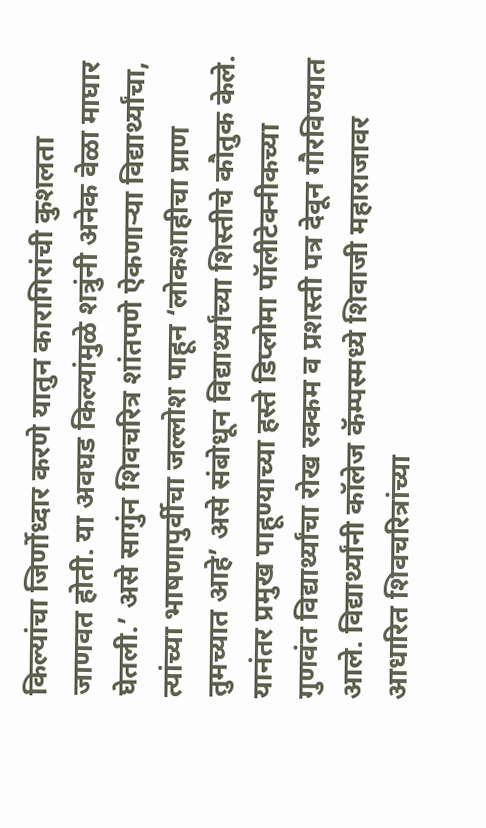किल्यांचा जिर्णोध्दार करणे यातुन कारागिरांची कुशलता जाणवत होती. या अवघड किल्यांमुळे शत्रुंनी अनेक वेळा माघार घेतली.’ असे सागुंन शिवचरित्र शांतपणे ऐकणार्‍या विद्यार्थ्यांचा, त्यांच्या भाषणापुर्वीचा जल्लोश पाहून ‘लोकशाहीचा प्राण तुमच्यात आहे’ असे संबोधून विद्यार्थ्यांच्या शिस्तीचे कौतुक केले. यानंतर प्रमुख पाहूण्याच्या हस्ते डिप्लोमा पॉलीटेक्नीकच्या गुणवंत विद्यार्थ्यांचा रोख रक्कम व प्रशस्ती पत्र देवून गौरविण्यात आले. विद्यार्थ्यांनी कॉलेज कॅम्पस्मध्ये शिवाजी महाराजावर आधारित शिवचरित्रांच्या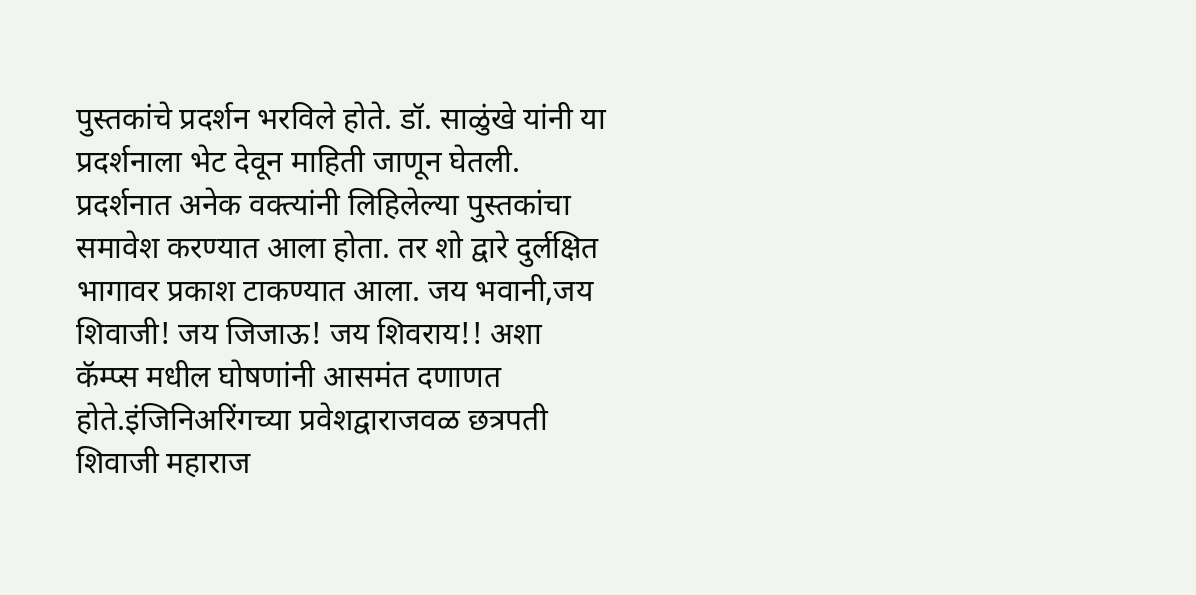पुस्तकांचे प्रदर्शन भरविले होते. डॉ. साळुंखे यांनी या प्रदर्शनाला भेट देवून माहिती जाणून घेतली. प्रदर्शनात अनेक वक्त्यांनी लिहिलेल्या पुस्तकांचा  समावेश करण्यात आला होता. तर शो द्वारे दुर्लक्षित भागावर प्रकाश टाकण्यात आला. जय भवानी,जय शिवाजी! जय जिजाऊ! जय शिवराय!! अशा कॅम्प्स मधील घोषणांनी आसमंत दणाणत होते.इंजिनिअरिंगच्या प्रवेशद्वाराजवळ छत्रपती शिवाजी महाराज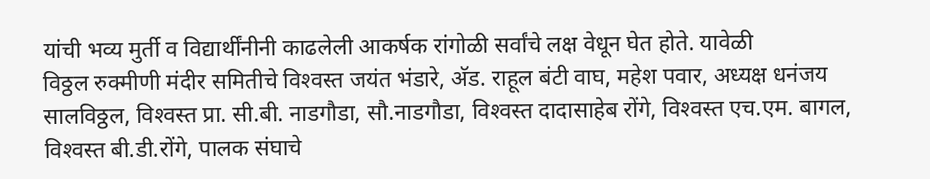यांची भव्य मुर्ती व विद्यार्थींनीनी काढलेली आकर्षक रांगोळी सर्वांचे लक्ष वेधून घेत होते. यावेळी
विठ्ठल रुक्मीणी मंदीर समितीचे विश्‍वस्त जयंत भंडारे, अ‍ॅड. राहूल बंटी वाघ, महेश पवार, अध्यक्ष धनंजय सालविठ्ठल, विश्‍वस्त प्रा. सी.बी. नाडगौडा, सौ.नाडगौडा, विश्‍वस्त दादासाहेब रोंगे, विश्‍वस्त एच.एम. बागल, विश्‍वस्त बी.डी.रोंगे, पालक संघाचे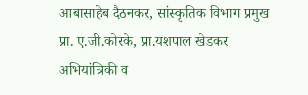आबासाहेब दैठनकर, सांस्कृतिक विभाग प्रमुख प्रा. ए.जी.कोरके, प्रा.यशपाल खेडकर अभियांत्रिकी व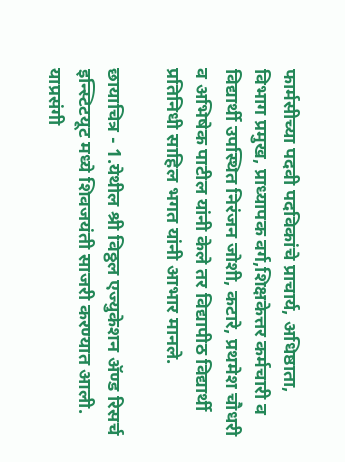फार्मसीच्या पदवी पदविकांचे प्राचार्य, अधिष्ठाता, विभाग प्रमुख, प्राध्यापक वर्ग,शिक्षकेत्तर कर्मचारी व विद्यार्थी उपस्थित निरंजन जोशी, कटारे, प्रथमेश चौधरी व अभिषेक पाटील यांनी केले तर विद्यापीठ विद्यार्थी प्रतिनिधी साहिल भगत यांनी आभार मानले.

छायाचित्र - 1.येथील श्री विठ्ठल एज्युकेशन अ‍ॅण्ड रिसर्च इन्स्टिटयूट मध्ये शिवजयंती साजरी करण्यात आली. याप्रसंगी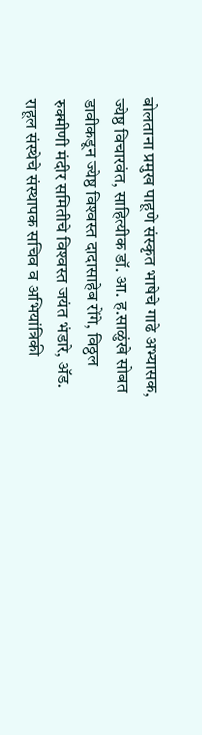बोलताना प्रमुख पाहूणे संस्कृत भाषेचे गाढे अभ्यासक, ज्येष्ठ विचारवंत, साहित्यीक डॉ. आ. ह.साळुंखे सोबत डावीकडून ज्येष्ठ विश्‍वस्त दादासाहेब रोंगे, विठ्ठल रुक्मीणी मंदीर समितीचे विश्‍वस्त जयंत भंडारे, अ‍ॅड. राहूल संस्थेचे संस्थापक सचिव व अभियांत्रिकी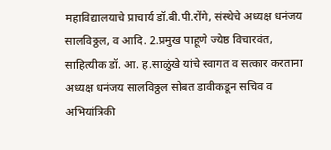महाविद्यालयाचे प्राचार्य डॉ.बी.पी.रोंगे, संस्थेचे अध्यक्ष धनंजय सालविठ्ठल, व आदि. 2.प्रमुख पाहूणे ज्येष्ठ विचारवंत, साहित्यीक डॉ. आ. ह.साळुंखे यांचे स्वागत व सत्कार करताना अध्यक्ष धनंजय सालविठ्ठल सोबत डावीकडून सचिव व अभियांत्रिकी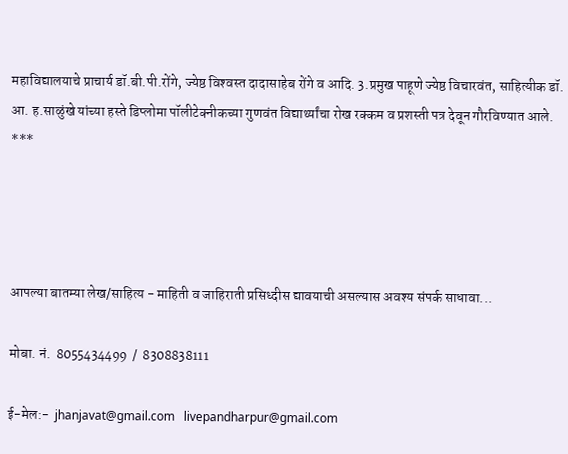महाविद्यालयाचे प्राचार्य डॉ.बी.पी.रोंगे, ज्येष्ठ विश्‍वस्त दादासाहेब रोंगे व आदि. 3.प्रमुख पाहूणे ज्येष्ठ विचारवंत, साहित्यीक डॉ. आ. ह.साळुंखे यांच्या हस्ते डिप्लोमा पॉलीटेक्नीकच्या गुणवंत विद्यार्थ्यांचा रोख रक्कम व प्रशस्ती पत्र देवून गौरविण्यात आले.
***




आपल्या बातम्या लेख/साहित्य - माहिती व जाहिराती प्रसिध्दीस द्यावयाची असल्यास अवश्य संपर्क साधावा...

मोबा. नं.  8055434499  /  8308838111

ई-मेल:-  jhanjavat@gmail.com   livepandharpur@gmail.com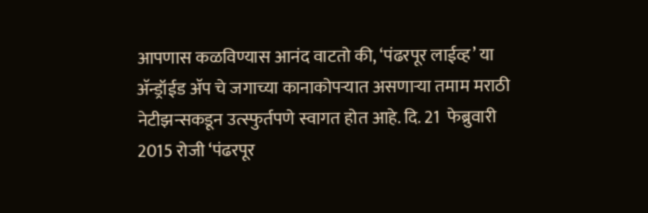आपणास कळविण्यास आनंद वाटतो की, ‘पंढरपूर लाईव्ह’ या अ‍ॅन्ड्रॉईड अ‍ॅप चे जगाच्या कानाकोपर्‍यात असणार्‍या तमाम मराठी नेटीझन्सकडून उत्स्फुर्तपणे स्वागत होत आहे. दि. 21  फेब्रुवारी 2015 रोजी ‘पंढरपूर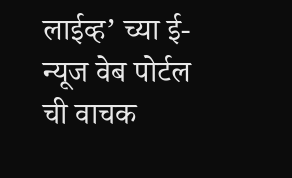लाईव्ह’ च्या ई-न्यूज वेब पोर्टल ची वाचक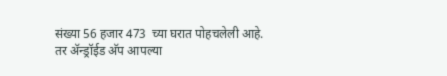संख्या 56 हजार 473  च्या घरात पोहचलेली आहे. तर अ‍ॅन्ड्रॉईड अ‍ॅप आपल्या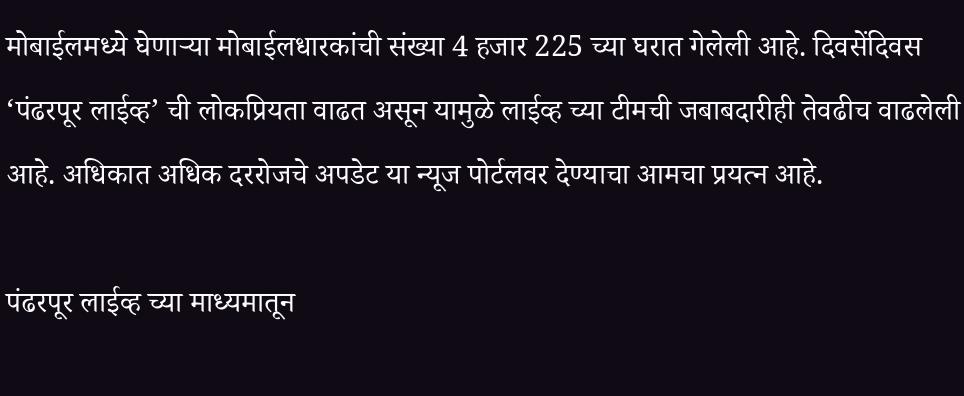मोबाईलमध्ये घेणार्‍या मोबाईलधारकांची संख्या 4 हजार 225 च्या घरात गेलेली आहे. दिवसेंदिवस ‘पंढरपूर लाईव्ह’ ची लोकप्रियता वाढत असून यामुळे लाईव्ह च्या टीमची जबाबदारीही तेवढीच वाढलेली आहे. अधिकात अधिक दररोजचे अपडेट या न्यूज पोर्टलवर देण्याचा आमचा प्रयत्न आहे.

पंढरपूर लाईव्ह च्या माध्यमातून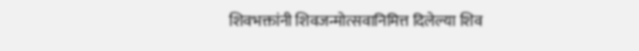शिवभक्तांनी शिवजन्मोत्सवानिमित्त दिलेल्या शिव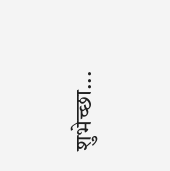शुभेच्छा...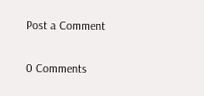Post a Comment

0 Comments